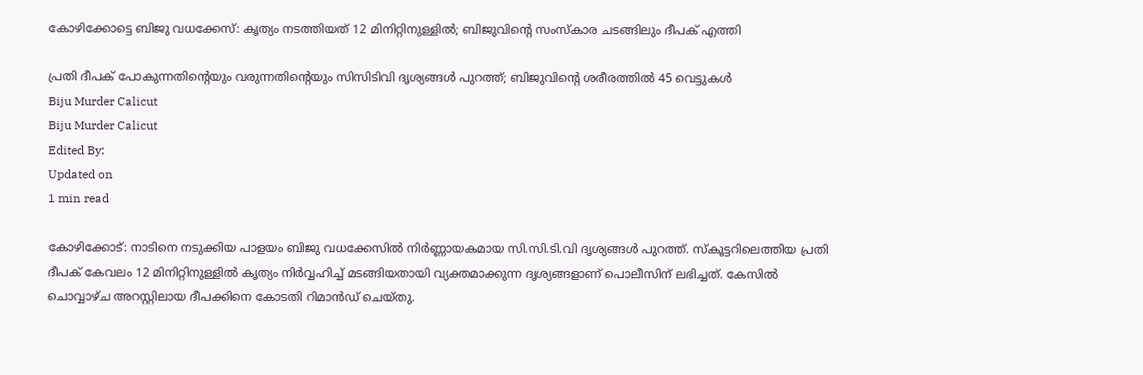കോഴിക്കോട്ടെ ബിജു വധക്കേസ്: കൃത്യം നടത്തിയത് 12 മിനിറ്റിനുള്ളിൽ; ബിജുവിന്റെ സംസ്‌കാര ചടങ്ങിലും ദീപക് എത്തി

പ്രതി ദീപക് പോകുന്നതിന്റെയും വരുന്നതിന്റെയും സിസിടിവി ദൃശ്യങ്ങൾ പുറത്ത്; ബിജുവിന്റെ ശരീരത്തിൽ 45 വെട്ടുകൾ
Biju Murder Calicut
Biju Murder Calicut
Edited By:
Updated on
1 min read

കോഴിക്കോട്: നാടിനെ നടുക്കിയ പാളയം ബിജു വധക്കേസിൽ നിർണ്ണായകമായ സി.സി.ടി.വി ദൃശ്യങ്ങൾ പുറത്ത്. സ്കൂട്ടറിലെത്തിയ പ്രതി ദീപക് കേവലം 12 മിനിറ്റിനുള്ളിൽ കൃത്യം നിർവ്വഹിച്ച് മടങ്ങിയതായി വ്യക്തമാക്കുന്ന ദൃശ്യങ്ങളാണ് പൊലീസിന് ലഭിച്ചത്. കേസിൽ ചൊവ്വാഴ്ച അറസ്റ്റിലായ ദീപക്കിനെ കോടതി റിമാൻഡ് ചെയ്തു.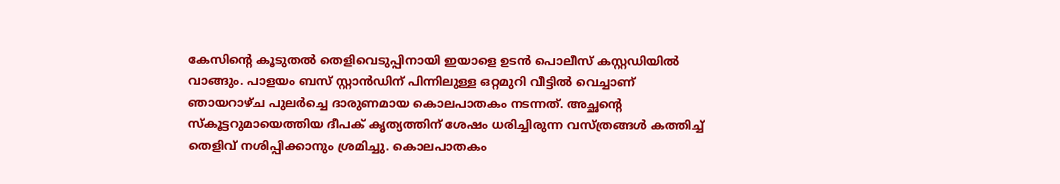കേസിന്റെ കൂടുതൽ തെളിവെടുപ്പിനായി ഇയാളെ ഉടൻ പൊലീസ് കസ്റ്റഡിയിൽ വാങ്ങും. പാളയം ബസ് സ്റ്റാൻഡിന് പിന്നിലുള്ള ഒറ്റമുറി വീട്ടിൽ വെച്ചാണ് ഞായറാഴ്ച പുലർച്ചെ ദാരുണമായ കൊലപാതകം നടന്നത്. അച്ഛന്റെ സ്കൂട്ടറുമായെത്തിയ ദീപക് കൃത്യത്തിന് ശേഷം ധരിച്ചിരുന്ന വസ്ത്രങ്ങൾ കത്തിച്ച് തെളിവ് നശിപ്പിക്കാനും ശ്രമിച്ചു. കൊലപാതകം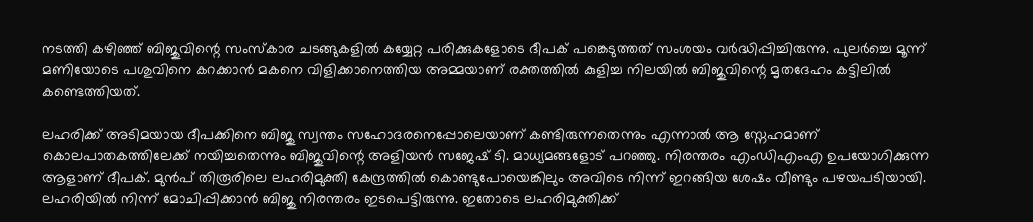നടത്തി കഴിഞ്ഞ് ബിജുവിന്റെ സംസ്‌കാര ചടങ്ങുകളിൽ കയ്യേറ്റ പരിക്കുകളോടെ ദീപക് പങ്കെടുത്തത് സംശയം വർദ്ധിപ്പിച്ചിരുന്നു. പുലർച്ചെ മൂന്ന് മണിയോടെ പശുവിനെ കറക്കാൻ മകനെ വിളിക്കാനെത്തിയ അമ്മയാണ് രക്തത്തിൽ കുളിച്ച നിലയിൽ ബിജുവിന്റെ മൃതദേഹം കട്ടിലിൽ കണ്ടെത്തിയത്.

ലഹരിക്ക് അടിമയായ ദീപക്കിനെ ബിജു സ്വന്തം സഹോദരനെപ്പോലെയാണ് കണ്ടിരുന്നതെന്നും എന്നാൽ ആ സ്നേഹമാണ് കൊലപാതകത്തിലേക്ക് നയിച്ചതെന്നും ബിജുവിന്റെ അളിയൻ സജേഷ് ടി. മാധ്യമങ്ങളോട് പറഞ്ഞു. നിരന്തരം എംഡിഎംഎ ഉപയോഗിക്കുന്ന ആളാണ് ദീപക്. മുൻപ് തിരൂരിലെ ലഹരിമുക്തി കേന്ദ്രത്തിൽ കൊണ്ടുപോയെങ്കിലും അവിടെ നിന്ന് ഇറങ്ങിയ ശേഷം വീണ്ടും പഴയപടിയായി. ലഹരിയിൽ നിന്ന് മോചിപ്പിക്കാൻ ബിജു നിരന്തരം ഇടപെട്ടിരുന്നു. ഇതോടെ ലഹരിമുക്തിക്ക്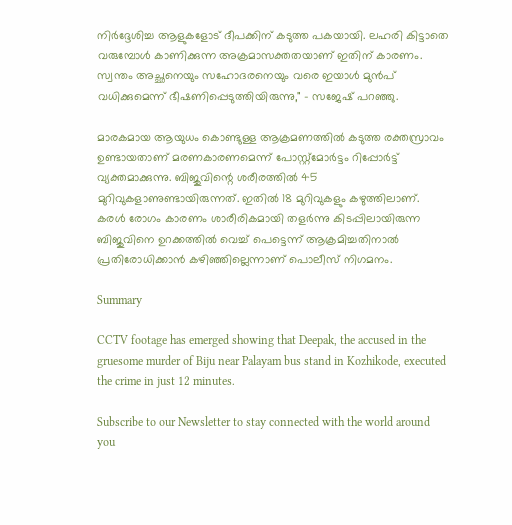നിർദ്ദേശിച്ച ആളുകളോട് ദീപക്കിന് കടുത്ത പകയായി. ലഹരി കിട്ടാതെ വരുമ്പോൾ കാണിക്കുന്ന അക്രമാസക്തതയാണ് ഇതിന് കാരണം. സ്വന്തം അച്ഛനെയും സഹോദരനെയും വരെ ഇയാൾ മുൻപ് വധിക്കുമെന്ന് ഭീഷണിപ്പെടുത്തിയിരുന്നു," - സജേഷ് പറഞ്ഞു.

മാരകമായ ആയുധം കൊണ്ടുള്ള ആക്രമണത്തിൽ കടുത്ത രക്തസ്രാവം ഉണ്ടായതാണ് മരണകാരണമെന്ന് പോസ്റ്റ്‌മോർട്ടം റിപ്പോർട്ട് വ്യക്തമാക്കുന്നു. ബിജുവിന്റെ ശരീരത്തിൽ 45 മുറിവുകളാണുണ്ടായിരുന്നത്. ഇതിൽ 18 മുറിവുകളും കഴുത്തിലാണ്. കരൾ രോഗം കാരണം ശാരീരികമായി തളർന്നു കിടപ്പിലായിരുന്ന ബിജുവിനെ ഉറക്കത്തിൽ വെച്ച് പെട്ടെന്ന് ആക്രമിച്ചതിനാൽ പ്രതിരോധിക്കാൻ കഴിഞ്ഞില്ലെന്നാണ് പൊലീസ് നിഗമനം.

Summary

CCTV footage has emerged showing that Deepak, the accused in the gruesome murder of Biju near Palayam bus stand in Kozhikode, executed the crime in just 12 minutes.

Subscribe to our Newsletter to stay connected with the world around you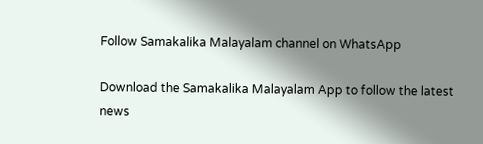Follow Samakalika Malayalam channel on WhatsApp

Download the Samakalika Malayalam App to follow the latest news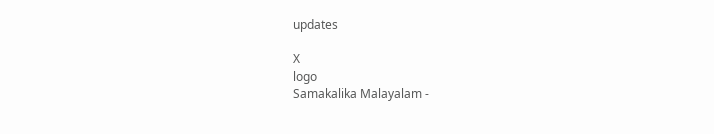updates

X
logo
Samakalika Malayalam -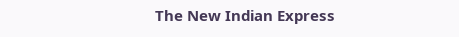The New Indian Express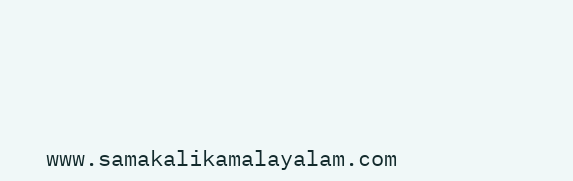www.samakalikamalayalam.com